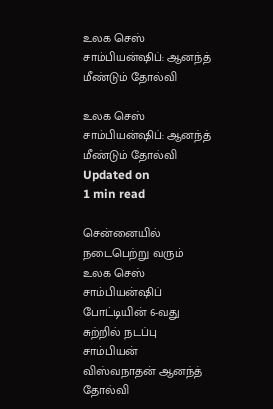உலக செஸ் சாம்பியன்ஷிப்: ஆனந்த் மீண்டும் தோல்வி

உலக செஸ் சாம்பியன்ஷிப்: ஆனந்த் மீண்டும் தோல்வி
Updated on
1 min read

சென்னையில் நடைபெற்று வரும் உலக செஸ் சாம்பியன்ஷிப் போட்டியின் 6-வது சுற்றில் நடப்பு சாம்பியன் விஸ்வநாதன் ஆனந்த் தோல்வி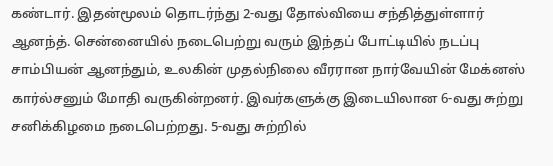கண்டார். இதன்மூலம் தொடர்ந்து 2-வது தோல்வியை சந்தித்துள்ளார் ஆனந்த். சென்னையில் நடைபெற்று வரும் இந்தப் போட்டியில் நடப்பு சாம்பியன் ஆனந்தும், உலகின் முதல்நிலை வீரரான நார்வேயின் மேக்னஸ் கார்ல்சனும் மோதி வருகின்றனர். இவர்களுக்கு இடையிலான 6-வது சுற்று சனிக்கிழமை நடைபெற்றது. 5-வது சுற்றில்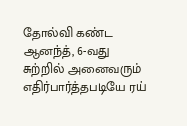தோல்வி கண்ட ஆனந்த், 6-வது சுற்றில் அனைவரும் எதிர்பார்த்தபடியே ரய்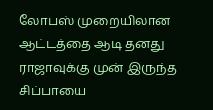லோபஸ் முறையிலான ஆட்டத்தை ஆடி தனது ராஜாவுக்கு முன் இருந்த சிப்பாயை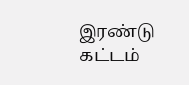இரண்டு கட்டம்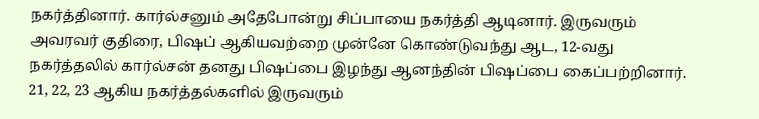நகர்த்தினார். கார்ல்சனும் அதேபோன்று சிப்பாயை நகர்த்தி ஆடினார். இருவரும் அவரவர் குதிரை, பிஷப் ஆகியவற்றை முன்னே கொண்டுவந்து ஆட, 12-வது நகர்த்தலில் கார்ல்சன் தனது பிஷப்பை இழந்து ஆனந்தின் பிஷப்பை கைப்பற்றினார். 21, 22, 23 ஆகிய நகர்த்தல்களில் இருவரும்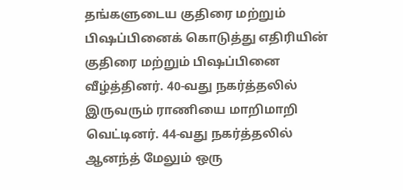தங்களுடைய குதிரை மற்றும் பிஷப்பினைக் கொடுத்து எதிரியின் குதிரை மற்றும் பிஷப்பினை வீழ்த்தினர். 40-வது நகர்த்தலில் இருவரும் ராணியை மாறிமாறி வெட்டினர். 44-வது நகர்த்தலில் ஆனந்த் மேலும் ஒரு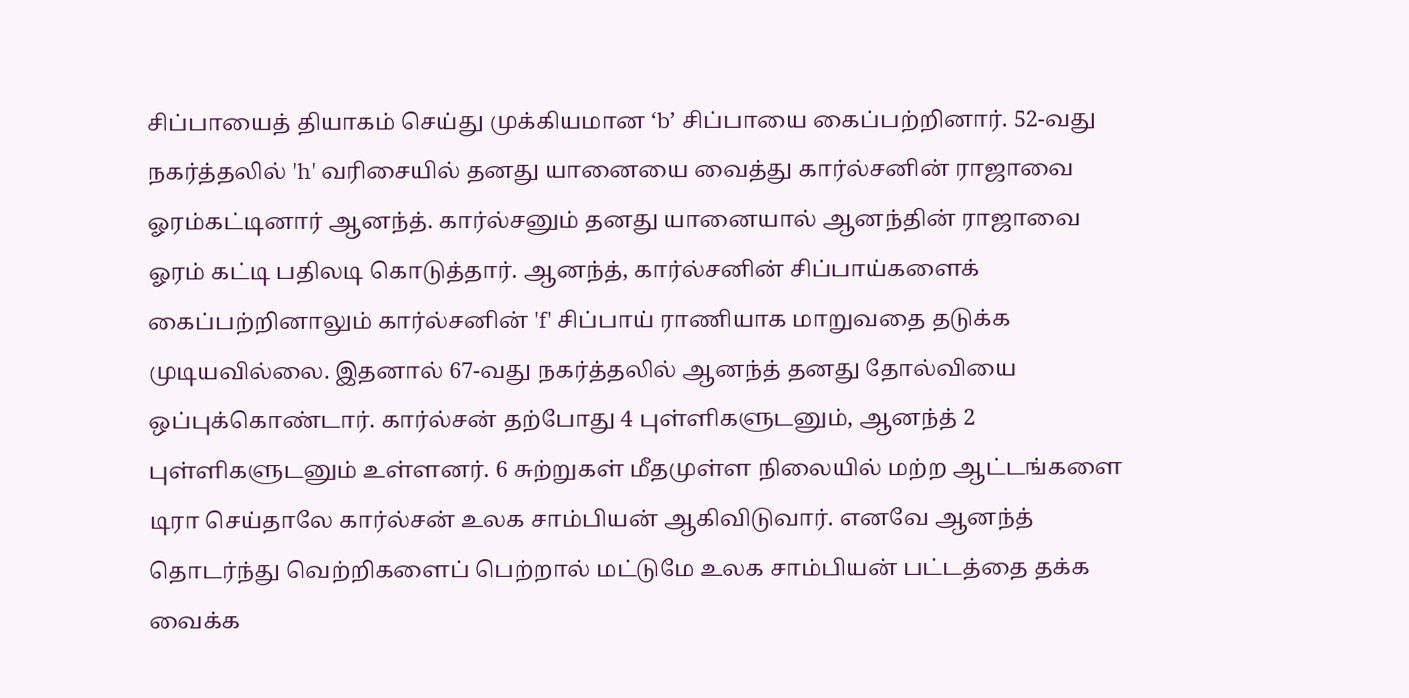சிப்பாயைத் தியாகம் செய்து முக்கியமான ‘b’ சிப்பாயை கைப்பற்றினார். 52-வது நகர்த்தலில் 'h' வரிசையில் தனது யானையை வைத்து கார்ல்சனின் ராஜாவை ஓரம்கட்டினார் ஆனந்த். கார்ல்சனும் தனது யானையால் ஆனந்தின் ராஜாவை ஓரம் கட்டி பதிலடி கொடுத்தார். ஆனந்த், கார்ல்சனின் சிப்பாய்களைக் கைப்பற்றினாலும் கார்ல்சனின் 'f' சிப்பாய் ராணியாக மாறுவதை தடுக்க முடியவில்லை. இதனால் 67-வது நகர்த்தலில் ஆனந்த் தனது தோல்வியை ஒப்புக்கொண்டார். கார்ல்சன் தற்போது 4 புள்ளிகளுடனும், ஆனந்த் 2 புள்ளிகளுடனும் உள்ளனர். 6 சுற்றுகள் மீதமுள்ள நிலையில் மற்ற ஆட்டங்களை டிரா செய்தாலே கார்ல்சன் உலக சாம்பியன் ஆகிவிடுவார். எனவே ஆனந்த் தொடர்ந்து வெற்றிகளைப் பெற்றால் மட்டுமே உலக சாம்பியன் பட்டத்தை தக்க வைக்க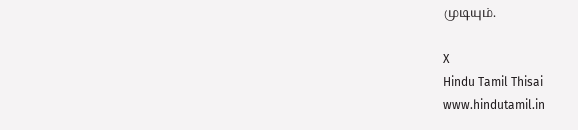முடியும்.

X
Hindu Tamil Thisai
www.hindutamil.in